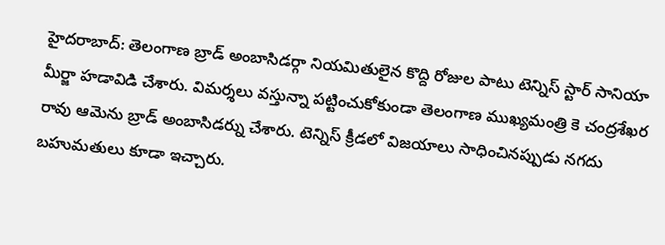హైదరాబాద్: తెలంగాణ బ్రాడ్ అంబాసిడర్గా నియమితులైన కొద్ది రోజుల పాటు టెన్నిస్ స్టార్ సానియా మీర్జా హడావిడి చేశారు. విమర్శలు వస్తున్నా పట్టించుకోకుండా తెలంగాణ ముఖ్యమంత్రి కె చంద్రశేఖర రావు ఆమెను బ్రాడ్ అంబాసిడర్ను చేశారు. టెన్నిస్ క్రీడలో విజయాలు సాధించినప్పుడు నగదు బహుమతులు కూడా ఇచ్చారు.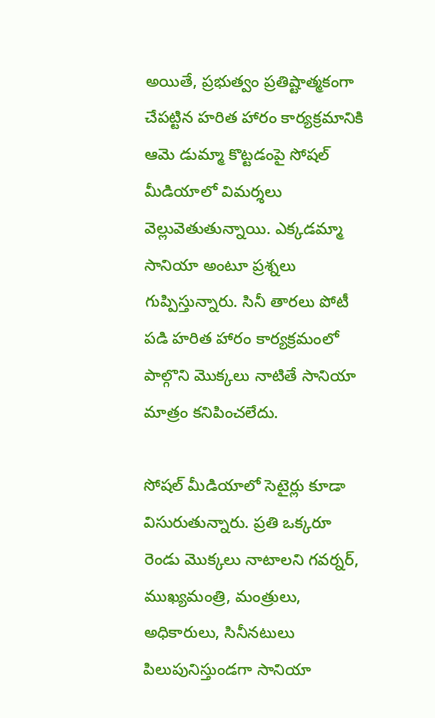అయితే, ప్రభుత్వం ప్రతిష్టాత్మకంగా చేపట్టిన హరిత హారం కార్యక్రమానికి ఆమె డుమ్మా కొట్టడంపై సోషల్ మీడియాలో విమర్శలు వెల్లువెతుతున్నాయి. ఎక్కడమ్మా సానియా అంటూ ప్రశ్నలు గుప్పిస్తున్నారు. సినీ తారలు పోటీ పడి హరిత హారం కార్యక్రమంలో పాల్గొని మొక్కలు నాటితే సానియా మాత్రం కనిపించలేదు.

సోషల్ మీడియాలో సెటైర్లు కూడా విసురుతున్నారు. ప్రతి ఒక్కరూ రెండు మొక్కలు నాటాలని గవర్నర్, ముఖ్యమంత్రి, మంత్రులు, అధికారులు, సినీనటులు పిలుపునిస్తుండగా సానియా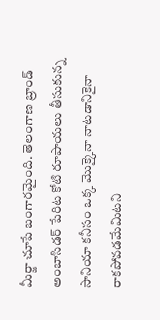మీర్జా చూపే బంగారమైంది. తెలంగాణ బ్రాండ్ అంబాసిడర్ పేరిట కోటి రూపాయలు తీసుకున్న సానియా కనీసం ఒక్క మొక్కైనా నాటడానికైనా రాకపోవడమేమిటని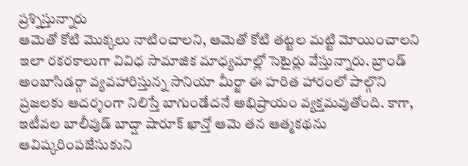ప్రశ్నిస్తున్నారు
ఆమెతో కోటి మొక్కలు నాటించాలని, ఆమెతో కోటి తట్టల మట్టి మోయించాలని ఇలా రకరకాలుగా వివిధ సామాజిక మాధ్యమాల్లో సెటైర్లు వేస్తున్నారు. బ్రాండ్ అంబాసిడర్గా వ్యవహారిస్తున్న సానియా మీర్జా ఈ హరిత హారంలో పాల్గొని ప్రజలకు ఆదర్శంగా నిలిస్తే బాగుండేదనే అభిప్రాయం వ్యక్తమవుతోంది. కాగా, ఇటీవల బాలీవుడ్ బాద్షా షారూక్ ఖాన్తో ఆమె తన ఆత్మకథను ఆవిష్కరింపజేసుకుని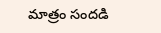మాత్రం సందడి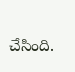చేసింది.